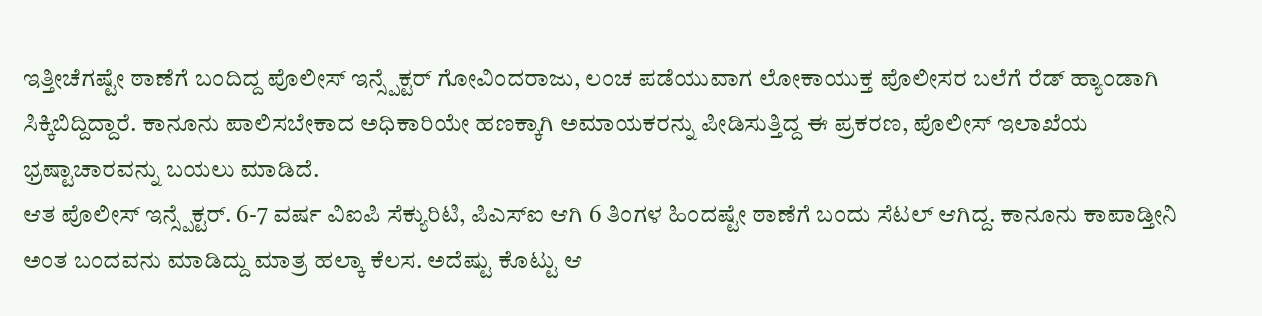ಇತ್ತೀಚೆಗಷ್ಟೇ ಠಾಣೆಗೆ ಬಂದಿದ್ದ ಪೊಲೀಸ್ ಇನ್ಸ್ಪೆಕ್ಟರ್ ಗೋವಿಂದರಾಜು, ಲಂಚ ಪಡೆಯುವಾಗ ಲೋಕಾಯುಕ್ತ ಪೊಲೀಸರ ಬಲೆಗೆ ರೆಡ್ ಹ್ಯಾಂಡಾಗಿ ಸಿಕ್ಕಿಬಿದ್ದಿದ್ದಾರೆ. ಕಾನೂನು ಪಾಲಿಸಬೇಕಾದ ಅಧಿಕಾರಿಯೇ ಹಣಕ್ಕಾಗಿ ಅಮಾಯಕರನ್ನು ಪೀಡಿಸುತ್ತಿದ್ದ ಈ ಪ್ರಕರಣ, ಪೊಲೀಸ್ ಇಲಾಖೆಯ ಭ್ರಷ್ಟಾಚಾರವನ್ನು ಬಯಲು ಮಾಡಿದೆ.
ಆತ ಪೊಲೀಸ್ ಇನ್ಸ್ಪೆಕ್ಟರ್. 6-7 ವರ್ಷ ವಿಐಪಿ ಸೆಕ್ಯುರಿಟಿ, ಪಿಎಸ್ಐ ಆಗಿ 6 ತಿಂಗಳ ಹಿಂದಷ್ಟೇ ಠಾಣೆಗೆ ಬಂದು ಸೆಟಲ್ ಆಗಿದ್ದ. ಕಾನೂನು ಕಾಪಾಡ್ತೀನಿ ಅಂತ ಬಂದವನು ಮಾಡಿದ್ದು ಮಾತ್ರ ಹಲ್ಕಾ ಕೆಲಸ. ಅದೆಷ್ಟು ಕೊಟ್ಟು ಆ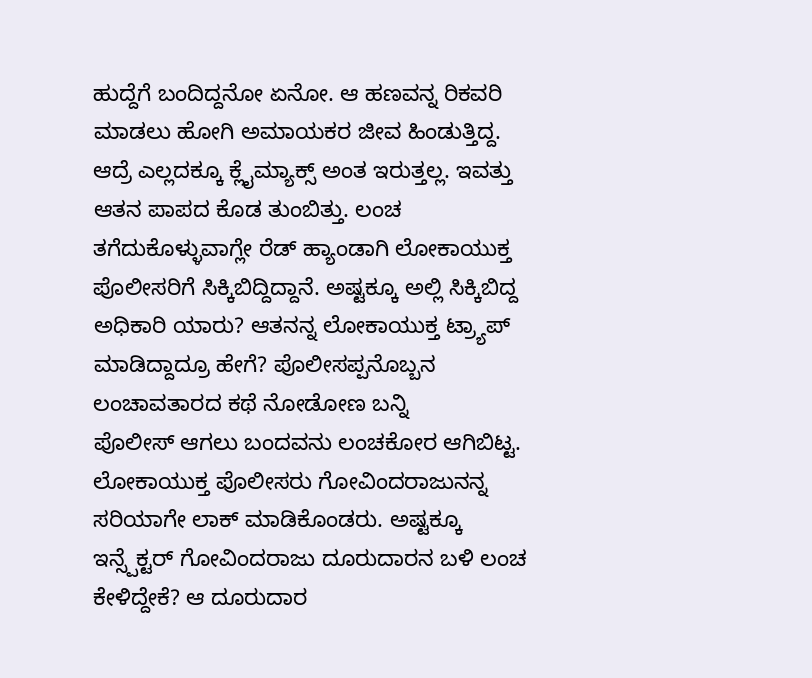ಹುದ್ದೆಗೆ ಬಂದಿದ್ದನೋ ಏನೋ. ಆ ಹಣವನ್ನ ರಿಕವರಿ ಮಾಡಲು ಹೋಗಿ ಅಮಾಯಕರ ಜೀವ ಹಿಂಡುತ್ತಿದ್ದ. ಆದ್ರೆ ಎಲ್ಲದಕ್ಕೂ ಕ್ಲೈಮ್ಯಾಕ್ಸ್ ಅಂತ ಇರುತ್ತಲ್ಲ. ಇವತ್ತು ಆತನ ಪಾಪದ ಕೊಡ ತುಂಬಿತ್ತು. ಲಂಚ ತಗೆದುಕೊಳ್ಳುವಾಗ್ಲೇ ರೆಡ್ ಹ್ಯಾಂಡಾಗಿ ಲೋಕಾಯುಕ್ತ ಪೊಲೀಸರಿಗೆ ಸಿಕ್ಕಿಬಿದ್ದಿದ್ದಾನೆ. ಅಷ್ಟಕ್ಕೂ ಅಲ್ಲಿ ಸಿಕ್ಕಿಬಿದ್ದ ಅಧಿಕಾರಿ ಯಾರು? ಆತನನ್ನ ಲೋಕಾಯುಕ್ತ ಟ್ರ್ಯಾಪ್ ಮಾಡಿದ್ದಾದ್ರೂ ಹೇಗೆ? ಪೊಲೀಸಪ್ಪನೊಬ್ಬನ ಲಂಚಾವತಾರದ ಕಥೆ ನೋಡೋಣ ಬನ್ನಿ
ಪೊಲೀಸ್ ಆಗಲು ಬಂದವನು ಲಂಚಕೋರ ಆಗಿಬಿಟ್ಟ. ಲೋಕಾಯುಕ್ತ ಪೊಲೀಸರು ಗೋವಿಂದರಾಜುನನ್ನ ಸರಿಯಾಗೇ ಲಾಕ್ ಮಾಡಿಕೊಂಡರು. ಅಷ್ಟಕ್ಕೂ ಇನ್ಸ್ಪೆಕ್ಟರ್ ಗೋವಿಂದರಾಜು ದೂರುದಾರನ ಬಳಿ ಲಂಚ ಕೇಳಿದ್ದೇಕೆ? ಆ ದೂರುದಾರ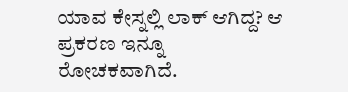ಯಾವ ಕೇಸ್ನಲ್ಲಿ ಲಾಕ್ ಆಗಿದ್ದ? ಆ ಪ್ರಕರಣ ಇನ್ನೂ ರೋಚಕವಾಗಿದೆ.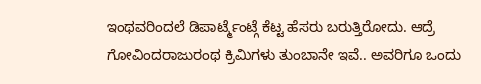ಇಂಥವರಿಂದಲೆ ಡಿಪಾರ್ಟ್ಮೆಂಟ್ಗೆ ಕೆಟ್ಟ ಹೆಸರು ಬರುತ್ತಿರೋದು. ಆದ್ರೆ ಗೋವಿಂದರಾಜುರಂಥ ಕ್ರಿಮಿಗಳು ತುಂಬಾನೇ ಇವೆ.. ಅವರಿಗೂ ಒಂದು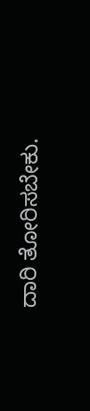ದಾರಿ ತೋರಿಸಬೇಕು.